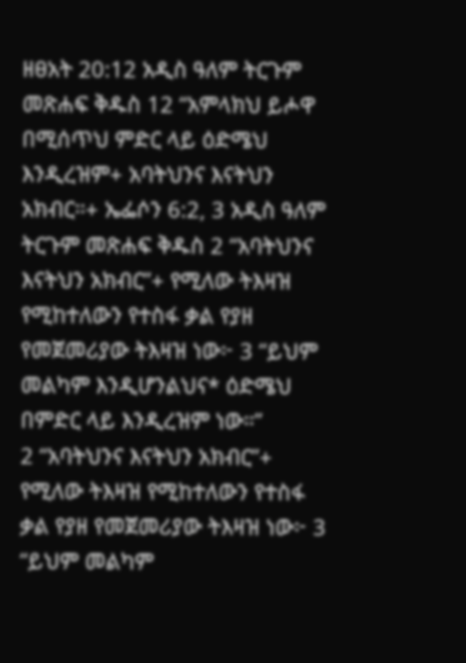ዘፀአት 20:12 አዲስ ዓለም ትርጉም መጽሐፍ ቅዱስ 12 “አምላክህ ይሖዋ በሚሰጥህ ምድር ላይ ዕድሜህ እንዲረዝም+ አባትህንና እናትህን አክብር።+ ኤፌሶን 6:2, 3 አዲስ ዓለም ትርጉም መጽሐፍ ቅዱስ 2 “አባትህንና እናትህን አክብር”+ የሚለው ትእዛዝ የሚከተለውን የተስፋ ቃል የያዘ የመጀመሪያው ትእዛዝ ነው፦ 3 “ይህም መልካም እንዲሆንልህና* ዕድሜህ በምድር ላይ እንዲረዝም ነው።”
2 “አባትህንና እናትህን አክብር”+ የሚለው ትእዛዝ የሚከተለውን የተስፋ ቃል የያዘ የመጀመሪያው ትእዛዝ ነው፦ 3 “ይህም መልካም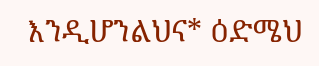እንዲሆንልህና* ዕድሜህ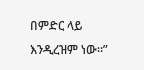በምድር ላይ እንዲረዝም ነው።”